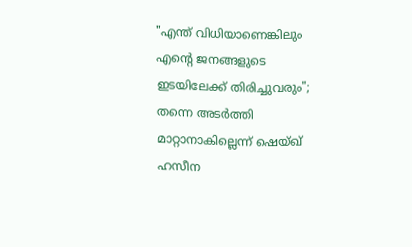"എന്ത് വിധിയാണെങ്കിലും എന്റെ ജനങ്ങളുടെ ഇടയിലേക്ക് തിരിച്ചുവരും"; തന്നെ അടർത്തി മാറ്റാനാകില്ലെന്ന് ഷെയ്ഖ് ഹസീന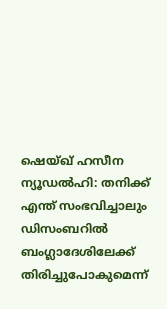ഷെയ്ഖ് ഹസീന
ന്യൂഡൽഹി: തനിക്ക് എന്ത് സംഭവിച്ചാലും ഡിസംബറിൽ ബംഗ്ലാദേശിലേക്ക് തിരിച്ചുപോകുമെന്ന്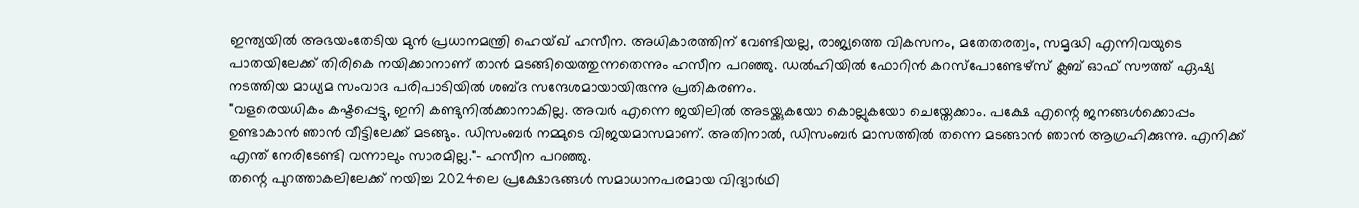ഇന്ത്യയിൽ അഭയംതേടിയ മുൻ പ്രധാനമന്ത്രി ഹെയ്ഖ് ഹസീന. അധികാരത്തിന് വേണ്ടിയല്ല, രാജ്യത്തെ വികസനം, മതേതരത്വം, സമൃദ്ധി എന്നിവയുടെ പാതയിലേക്ക് തിരികെ നയിക്കാനാണ് താൻ മടങ്ങിയെത്തുന്നതെന്നും ഹസീന പറഞ്ഞു. ഡൽഹിയിൽ ഫോറിൻ കറസ്പോണ്ടേഴ്സ് ക്ലബ് ഓഫ് സൗത്ത് ഏഷ്യ നടത്തിയ മാധ്യമ സംവാദ പരിപാടിയിൽ ശബ്ദ സന്ദേശമായായിരുന്നു പ്രതികരണം.
"വളരെയധികം കഷ്ടപ്പെട്ടു, ഇനി കണ്ടുനിൽക്കാനാകില്ല. അവർ എന്നെ ജയിലിൽ അടയ്ക്കുകയോ കൊല്ലുകയോ ചെയ്തേക്കാം. പക്ഷേ എന്റെ ജനങ്ങൾക്കൊപ്പം ഉണ്ടാകാൻ ഞാൻ വീട്ടിലേക്ക് മടങ്ങും. ഡിസംബർ നമ്മുടെ വിജയമാസമാണ്. അതിനാൽ, ഡിസംബർ മാസത്തിൽ തന്നെ മടങ്ങാൻ ഞാൻ ആഗ്രഹിക്കുന്നു. എനിക്ക് എന്ത് നേരിടേണ്ടി വന്നാലും സാരമില്ല."- ഹസീന പറഞ്ഞു.
തന്റെ പുറത്താകലിലേക്ക് നയിച്ച 2024ലെ പ്രക്ഷോഭങ്ങൾ സമാധാനപരമായ വിദ്യാർഥി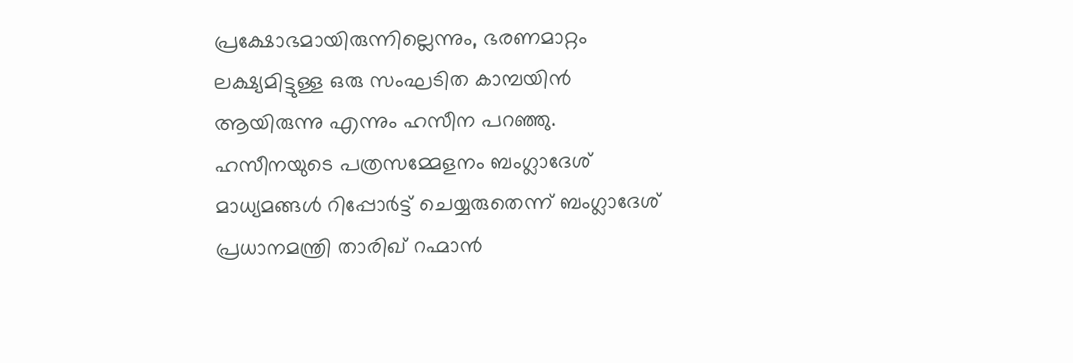പ്രക്ഷോഭമായിരുന്നില്ലെന്നും, ഭരണമാറ്റം ലക്ഷ്യമിട്ടുള്ള ഒരു സംഘടിത കാമ്പയിൻ ആയിരുന്നു എന്നും ഹസീന പറഞ്ഞു.
ഹസീനയുടെ പത്രസമ്മേളനം ബംഗ്ലാദേശ് മാധ്യമങ്ങൾ റിപ്പോർട്ട് ചെയ്യരുതെന്ന് ബംഗ്ലാദേശ് പ്രധാനമന്ത്രി താരിഖ് റഹ്മാൻ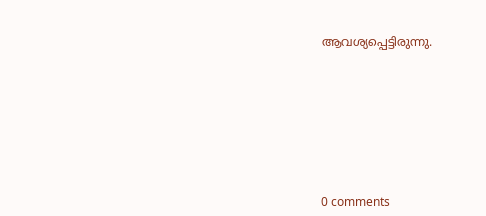ആവശ്യപ്പെട്ടിരുന്നു.









0 comments